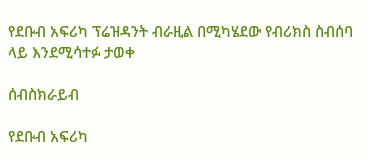የደቡብ አፍሪካ ፕሬዝዳንት ብራዚል በሚካሄደው የብሪክስ ስብሰባ ላይ እንደሚሳተፉ ታወቀ

ሰብስክራይብ

የደቡብ አፍሪካ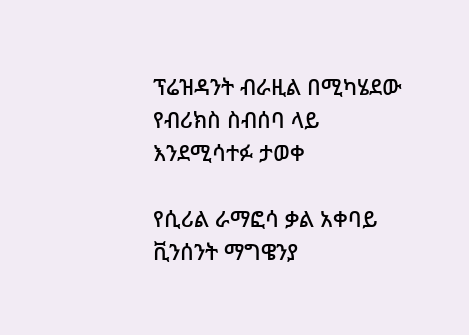ፕሬዝዳንት ብራዚል በሚካሄደው የብሪክስ ስብሰባ ላይ እንደሚሳተፉ ታወቀ

የሲሪል ራማፎሳ ቃል አቀባይ ቪንሰንት ማግዌንያ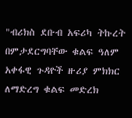"ብሪክስ ደቡብ አፍሪካ ትኩረት በምታደርግባቸው ቁልፍ ዓለም አቀፋዊ ጉዳዮች ዙሪያ ምክክር ለማድረግ ቁልፍ መድረክ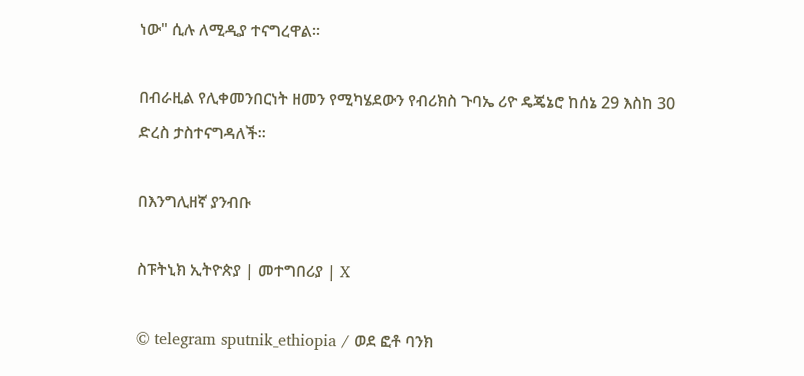ነው" ሲሉ ለሚዲያ ተናግረዋል።

በብራዚል የሊቀመንበርነት ዘመን የሚካሄደውን የብሪክስ ጉባኤ ሪዮ ዴጄኔሮ ከሰኔ 29 እስከ 30 ድረስ ታስተናግዳለች።

በእንግሊዘኛ ያንብቡ

ስፑትኒክ ኢትዮጵያ | መተግበሪያ | X

© telegram sputnik_ethiopia / ወደ ፎቶ ባንክ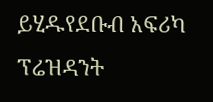ይሂዱየደቡብ አፍሪካ ፕሬዝዳንት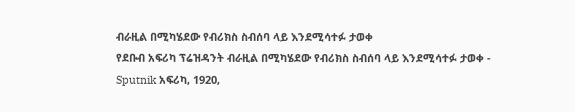ብራዚል በሚካሄደው የብሪክስ ስብሰባ ላይ እንደሚሳተፉ ታወቀ
የደቡብ አፍሪካ ፕሬዝዳንት ብራዚል በሚካሄደው የብሪክስ ስብሰባ ላይ እንደሚሳተፉ ታወቀ - Sputnik አፍሪካ, 1920,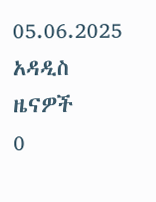05.06.2025
አዳዲስ ዜናዎች
0